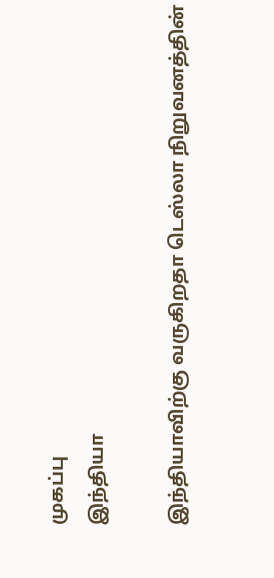முகப்பு
இந்தியா

இந்தியாவிற்கு வருகிறதா டெஸ்லா நிறுவனத்தின்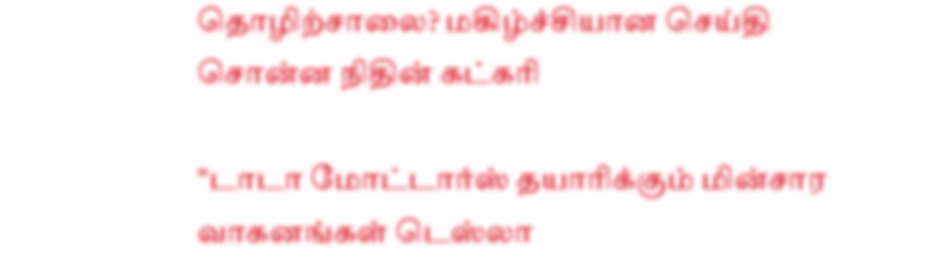தொழிற்சாலை? மகிழ்ச்சியான செய்தி சொன்ன நிதின் கட்கரி

"டாடா மோட்டார்ஸ் தயாரிக்கும் மின்சார வாகனங்கள் டெஸ்லா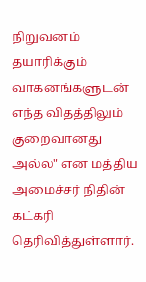நிறுவனம் தயாரிக்கும் வாகனங்களுடன் எந்த விதத்திலும் குறைவானது அல்ல" என மத்திய அமைச்சர் நிதின் கட்கரி தெரிவித்துள்ளார்.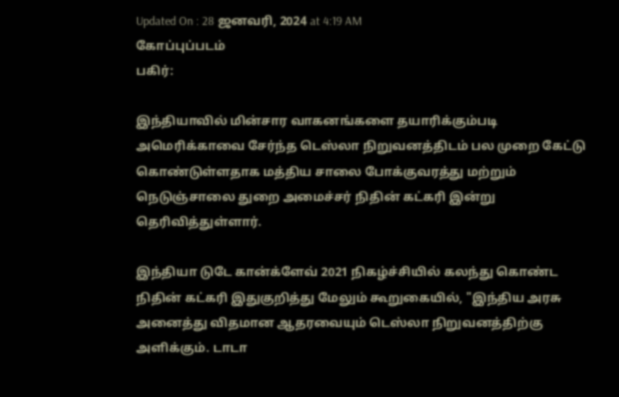Updated On : 28 ஜனவரி, 2024 at 4:19 AM
கோப்புப்படம்
பகிர்:

இந்தியாவில் மின்சார வாகனங்களை தயாரிக்கும்படி அமெரிக்காவை சேர்ந்த டெஸ்லா நிறுவனத்திடம் பல முறை கேட்டு கொண்டுள்ளதாக மத்திய சாலை போக்குவரத்து மற்றும் நெடுஞ்சாலை துறை அமைச்சர் நிதின் கட்கரி இன்று தெரிவித்துள்ளார்.

இந்தியா டுடே கான்க்ளேவ் 2021 நிகழ்ச்சியில் கலந்து கொண்ட நிதின் கட்கரி இதுகுறித்து மேலும் கூறுகையில், "இந்திய அரசு அனைத்து விதமான ஆதரவையும் டெஸ்லா நிறுவனத்திற்கு அளிக்கும். டாடா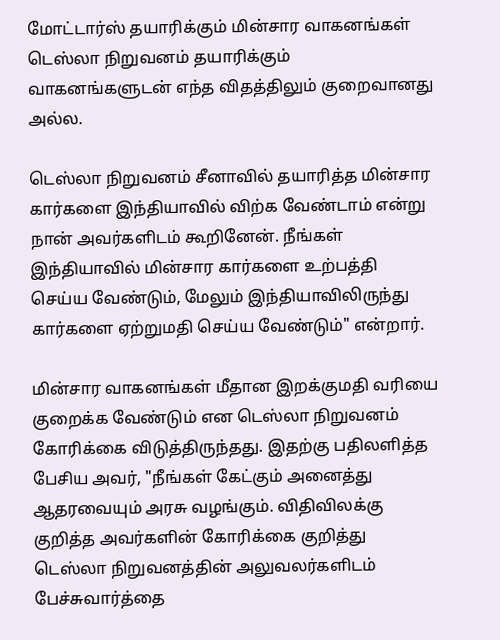மோட்டார்ஸ் தயாரிக்கும் மின்சார வாகனங்கள் டெஸ்லா நிறுவனம் தயாரிக்கும் வாகனங்களுடன் எந்த விதத்திலும் குறைவானது அல்ல.

டெஸ்லா நிறுவனம் சீனாவில் தயாரித்த மின்சார கார்களை இந்தியாவில் விற்க வேண்டாம் என்று நான் அவர்களிடம் கூறினேன். நீங்கள் இந்தியாவில் மின்சார கார்களை உற்பத்தி செய்ய வேண்டும், மேலும் இந்தியாவிலிருந்து கார்களை ஏற்றுமதி செய்ய வேண்டும்" என்றார்.

மின்சார வாகனங்கள் மீதான இறக்குமதி வரியை குறைக்க வேண்டும் என டெஸ்லா நிறுவனம் கோரிக்கை விடுத்திருந்தது. இதற்கு பதிலளித்த பேசிய அவர், "நீங்கள் கேட்கும் அனைத்து ஆதரவையும் அரசு வழங்கும். விதிவிலக்கு குறித்த அவர்களின் கோரிக்கை குறித்து டெஸ்லா நிறுவனத்தின் அலுவலர்களிடம் பேச்சுவார்த்தை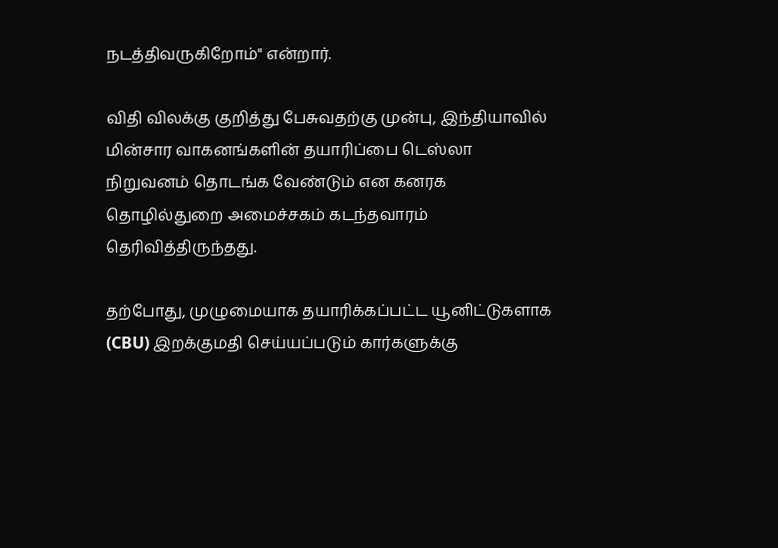நடத்திவருகிறோம்" என்றார்.

விதி விலக்கு குறித்து பேசுவதற்கு முன்பு, இந்தியாவில் மின்சார வாகனங்களின் தயாரிப்பை டெஸ்லா நிறுவனம் தொடங்க வேண்டும் என கனரக தொழில்துறை அமைச்சகம் கடந்தவாரம் தெரிவித்திருந்தது.

தற்போது, முழுமையாக தயாரிக்கப்பட்ட யூனிட்டுகளாக (CBU) இறக்குமதி செய்யப்படும் கார்களுக்கு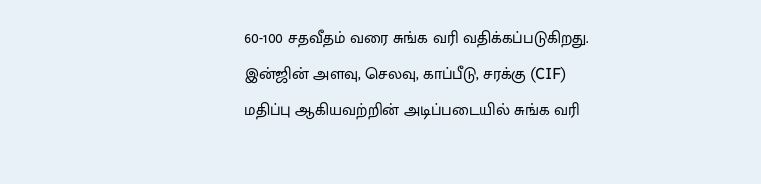60-100 சதவீதம் வரை சுங்க வரி வதிக்கப்படுகிறது. இன்ஜின் அளவு, செலவு, காப்பீடு, சரக்கு (CIF) மதிப்பு ஆகியவற்றின் அடிப்படையில் சுங்க வரி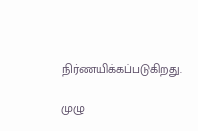நிர்ணயிக்கப்படுகிறது.

முழு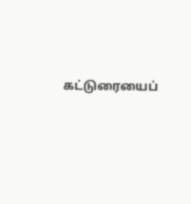கட்டுரையைப்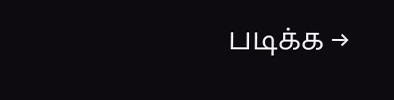படிக்க →